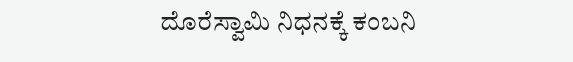ದೊರೆಸ್ವಾಮಿ ನಿಧನಕ್ಕೆ ಕಂಬನಿ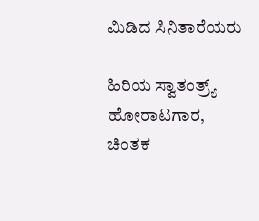ಮಿಡಿದ ಸಿನಿತಾರೆಯರು

ಹಿರಿಯ ಸ್ವಾತಂತ್ರ್ಯ್ ಹೋರಾಟಗಾರ, ಚಿಂತಕ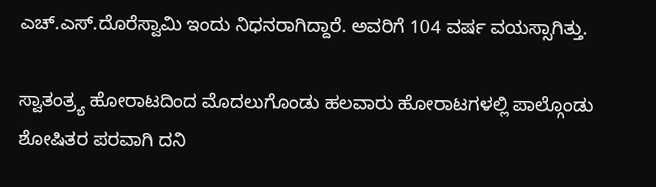ಎಚ್‌.ಎಸ್.ದೊರೆಸ್ವಾಮಿ ಇಂದು ನಿಧನರಾಗಿದ್ದಾರೆ. ಅವರಿಗೆ 104 ವರ್ಷ ವಯಸ್ಸಾಗಿತ್ತು.

ಸ್ವಾತಂತ್ರ್ಯ ಹೋರಾಟದಿಂದ ಮೊದಲುಗೊಂಡು ಹಲವಾರು ಹೋರಾಟಗಳಲ್ಲಿ ಪಾಲ್ಗೊಂಡು ಶೋಷಿತರ ಪರವಾಗಿ ದನಿ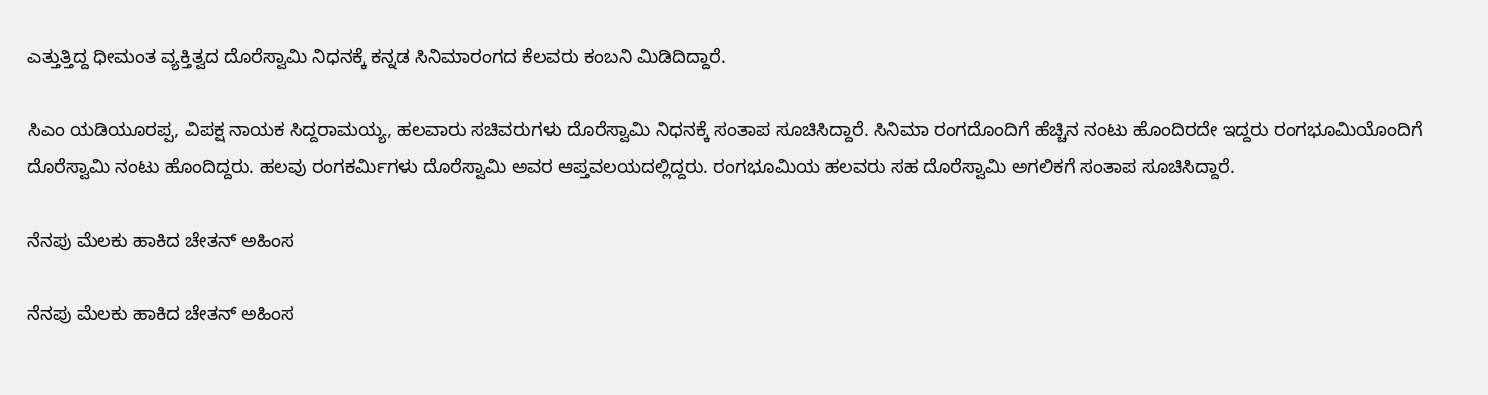ಎತ್ತುತ್ತಿದ್ದ ಧೀಮಂತ ವ್ಯಕ್ತಿತ್ವದ ದೊರೆಸ್ವಾಮಿ ನಿಧನಕ್ಕೆ ಕನ್ನಡ ಸಿನಿಮಾರಂಗದ ಕೆಲವರು ಕಂಬನಿ ಮಿಡಿದಿದ್ದಾರೆ.

ಸಿಎಂ ಯಡಿಯೂರಪ್ಪ, ವಿಪಕ್ಷ ನಾಯಕ ಸಿದ್ದರಾಮಯ್ಯ, ಹಲವಾರು ಸಚಿವರುಗಳು ದೊರೆಸ್ವಾಮಿ ನಿಧನಕ್ಕೆ ಸಂತಾಪ ಸೂಚಿಸಿದ್ದಾರೆ. ಸಿನಿಮಾ ರಂಗದೊಂದಿಗೆ ಹೆಚ್ಚಿನ ನಂಟು ಹೊಂದಿರದೇ ಇದ್ದರು ರಂಗಭೂಮಿಯೊಂದಿಗೆ ದೊರೆಸ್ವಾಮಿ ನಂಟು ಹೊಂದಿದ್ದರು. ಹಲವು ರಂಗಕರ್ಮಿಗಳು ದೊರೆಸ್ವಾಮಿ ಅವರ ಆಪ್ತವಲಯದಲ್ಲಿದ್ದರು. ರಂಗಭೂಮಿಯ ಹಲವರು ಸಹ ದೊರೆಸ್ವಾಮಿ ಅಗಲಿಕಗೆ ಸಂತಾಪ ಸೂಚಿಸಿದ್ದಾರೆ.

ನೆನಪು ಮೆಲಕು ಹಾಕಿದ ಚೇತನ್ ಅಹಿಂಸ

ನೆನಪು ಮೆಲಕು ಹಾಕಿದ ಚೇತನ್ ಅಹಿಂಸ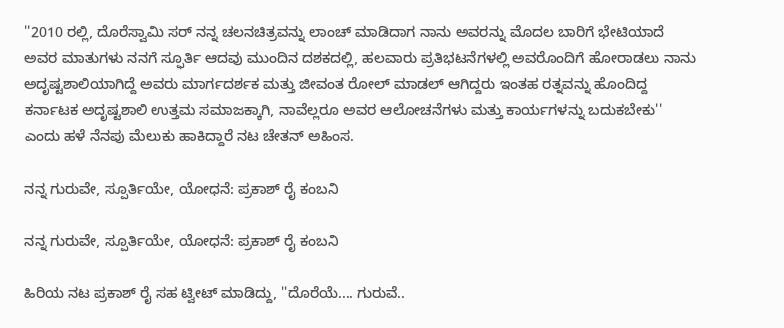''2010 ರಲ್ಲಿ, ದೊರೆಸ್ವಾಮಿ ಸರ್ ನನ್ನ ಚಲನಚಿತ್ರವನ್ನು ಲಾಂಚ್ ಮಾಡಿದಾಗ ನಾನು ಅವರನ್ನು ಮೊದಲ ಬಾರಿಗೆ ಭೇಟಿಯಾದೆ ಅವರ ಮಾತುಗಳು ನನಗೆ ಸ್ಫೂರ್ತಿ ಆದವು ಮುಂದಿನ ದಶಕದಲ್ಲಿ, ಹಲವಾರು ಪ್ರತಿಭಟನೆಗಳಲ್ಲಿ ಅವರೊಂದಿಗೆ ಹೋರಾಡಲು ನಾನು ಅದೃಷ್ಟಶಾಲಿಯಾಗಿದ್ದೆ ಅವರು ಮಾರ್ಗದರ್ಶಕ ಮತ್ತು ಜೀವಂತ ರೋಲ್ ಮಾಡಲ್ ಆಗಿದ್ದರು ಇಂತಹ ರತ್ನವನ್ನು ಹೊಂದಿದ್ದ ಕರ್ನಾಟಕ ಅದೃಷ್ಟಶಾಲಿ ಉತ್ತಮ ಸಮಾಜಕ್ಕಾಗಿ, ನಾವೆಲ್ಲರೂ ಅವರ ಆಲೋಚನೆಗಳು ಮತ್ತು ಕಾರ್ಯಗಳನ್ನು ಬದುಕಬೇಕು'' ಎಂದು ಹಳೆ ನೆನಪು ಮೆಲುಕು ಹಾಕಿದ್ದಾರೆ ನಟ ಚೇತನ್ ಅಹಿಂಸ.

ನನ್ನ ಗುರುವೇ, ಸ್ಪೂರ್ತಿಯೇ, ಯೋಧನೆ: ಪ್ರಕಾಶ್ ರೈ ಕಂಬನಿ

ನನ್ನ ಗುರುವೇ, ಸ್ಪೂರ್ತಿಯೇ, ಯೋಧನೆ: ಪ್ರಕಾಶ್ ರೈ ಕಂಬನಿ

ಹಿರಿಯ ನಟ ಪ್ರಕಾಶ್ ರೈ ಸಹ ಟ್ವೀಟ್ ಮಾಡಿದ್ದು, ''ದೊರೆಯೆ.... ಗುರುವೆ..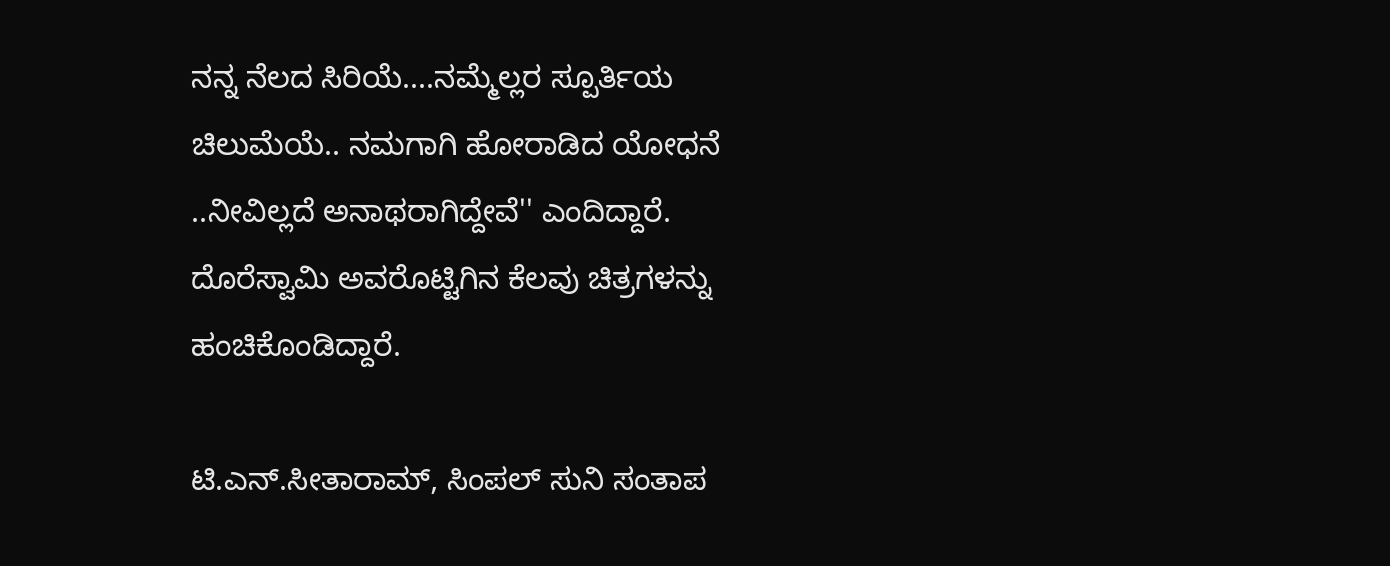ನನ್ನ ನೆಲದ ಸಿರಿಯೆ....ನಮ್ಮೆಲ್ಲರ ಸ್ಪೂರ್ತಿಯ ಚಿಲುಮೆಯೆ.. ನಮಗಾಗಿ ಹೋರಾಡಿದ ಯೋಧನೆ ..ನೀವಿಲ್ಲದೆ ಅನಾಥರಾಗಿದ್ದೇವೆ'' ಎಂದಿದ್ದಾರೆ. ದೊರೆಸ್ವಾಮಿ ಅವರೊಟ್ಟಿಗಿನ ಕೆಲವು ಚಿತ್ರಗಳನ್ನು ಹಂಚಿಕೊಂಡಿದ್ದಾರೆ.

ಟಿ.ಎನ್.ಸೀತಾರಾಮ್, ಸಿಂಪಲ್ ಸುನಿ ಸಂತಾಪ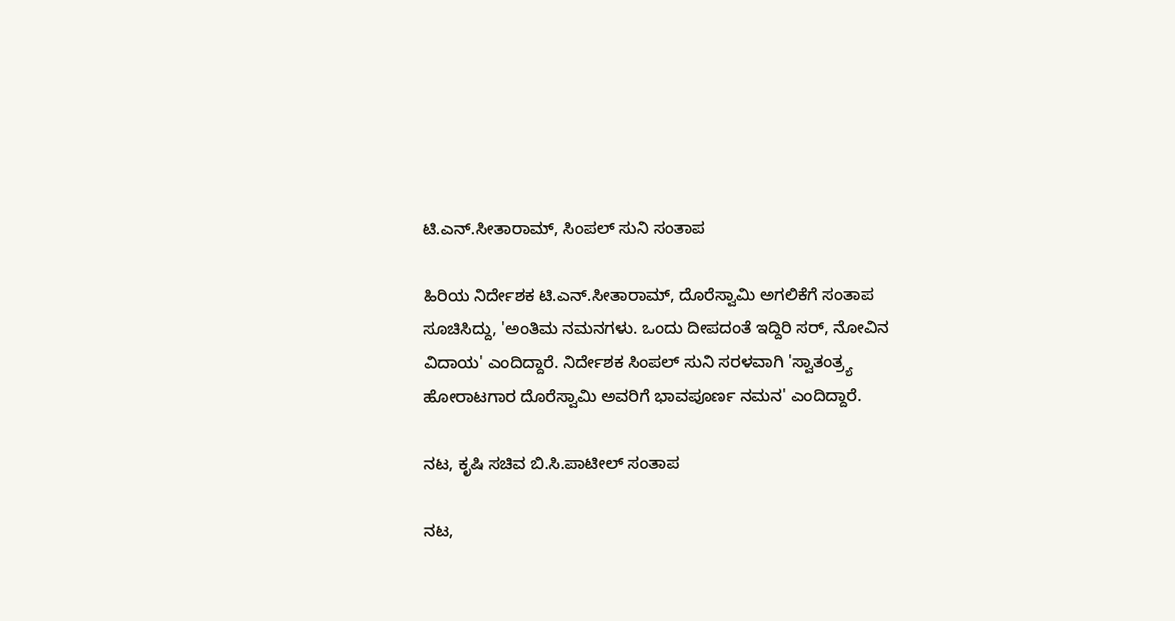ಟಿ.ಎನ್.ಸೀತಾರಾಮ್, ಸಿಂಪಲ್ ಸುನಿ ಸಂತಾಪ

ಹಿರಿಯ ನಿರ್ದೇಶಕ ಟಿ.ಎನ್.ಸೀತಾರಾಮ್, ದೊರೆಸ್ವಾಮಿ ಅಗಲಿಕೆಗೆ ಸಂತಾಪ ಸೂಚಿಸಿದ್ದು, 'ಅಂತಿಮ ನಮನಗಳು. ಒಂದು ದೀಪದಂತೆ ಇದ್ದಿರಿ ಸರ್, ನೋವಿನ ವಿದಾಯ' ಎಂದಿದ್ದಾರೆ. ನಿರ್ದೇಶಕ ಸಿಂಪಲ್ ಸುನಿ ಸರಳವಾಗಿ 'ಸ್ವಾತಂತ್ರ್ಯ ಹೋರಾಟಗಾರ ದೊರೆಸ್ವಾಮಿ ಅವರಿಗೆ ಭಾವಪೂರ್ಣ ನಮನ' ಎಂದಿದ್ದಾರೆ.

ನಟ, ಕೃಷಿ ಸಚಿವ ಬಿ.ಸಿ.ಪಾಟೀಲ್ ಸಂತಾಪ

ನಟ,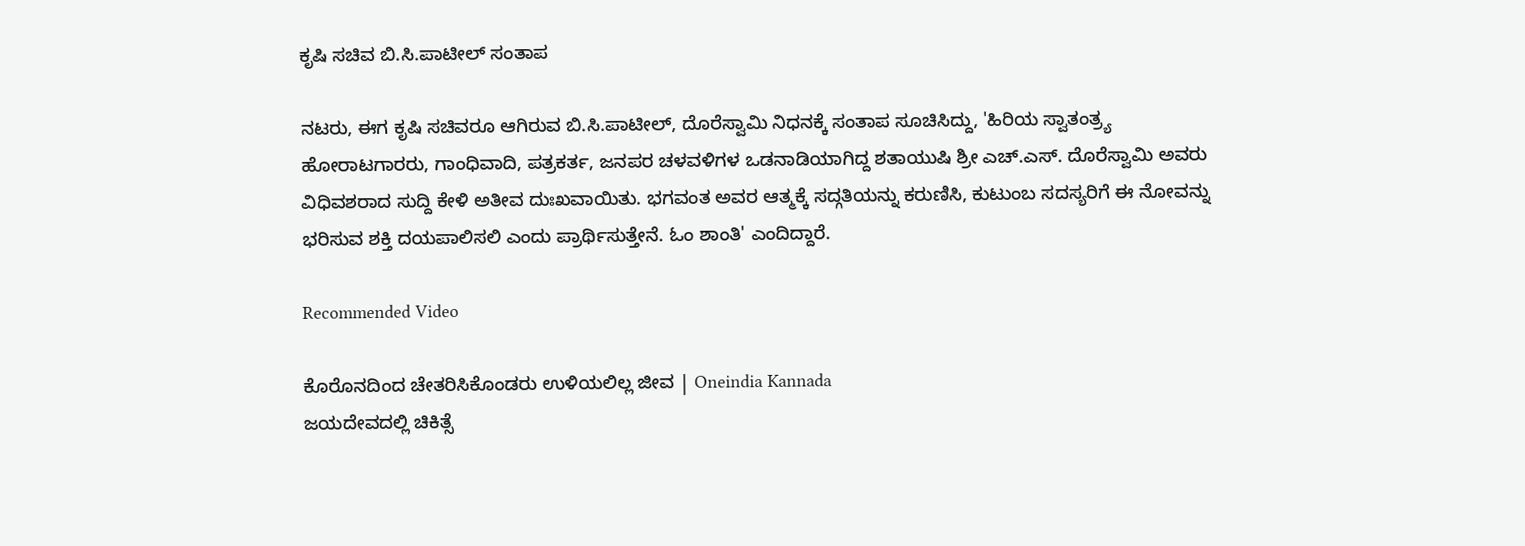ಕೃಷಿ ಸಚಿವ ಬಿ.ಸಿ.ಪಾಟೀಲ್ ಸಂತಾಪ

ನಟರು, ಈಗ ಕೃಷಿ ಸಚಿವರೂ ಆಗಿರುವ ಬಿ.ಸಿ.ಪಾಟೀಲ್, ದೊರೆಸ್ವಾಮಿ ನಿಧನಕ್ಕೆ ಸಂತಾಪ ಸೂಚಿಸಿದ್ದು, 'ಹಿರಿಯ ಸ್ವಾತಂತ್ರ್ಯ ಹೋರಾಟಗಾರರು, ಗಾಂಧಿವಾದಿ, ಪತ್ರಕರ್ತ, ಜನಪರ ಚಳವಳಿಗಳ ಒಡನಾಡಿಯಾಗಿದ್ದ ಶತಾಯುಷಿ ಶ್ರೀ ಎಚ್.ಎಸ್. ದೊರೆಸ್ವಾಮಿ ಅವರು ವಿಧಿವಶರಾದ ಸುದ್ದಿ ಕೇಳಿ ಅತೀವ ದುಃಖವಾಯಿತು. ಭಗವಂತ ಅವರ ಆತ್ಮಕ್ಕೆ ಸದ್ಗತಿಯನ್ನು ಕರುಣಿಸಿ, ಕುಟುಂಬ ಸದಸ್ಯರಿಗೆ ಈ ನೋವನ್ನು ಭರಿಸುವ ಶಕ್ತಿ ದಯಪಾಲಿಸಲಿ ಎಂದು ಪ್ರಾರ್ಥಿಸುತ್ತೇನೆ. ಓಂ ಶಾಂತಿ' ಎಂದಿದ್ದಾರೆ.

Recommended Video

ಕೊರೊನದಿಂದ ಚೇತರಿಸಿಕೊಂಡರು ಉಳಿಯಲಿಲ್ಲ ಜೀವ | Oneindia Kannada
ಜಯದೇವದಲ್ಲಿ ಚಿಕಿತ್ಸೆ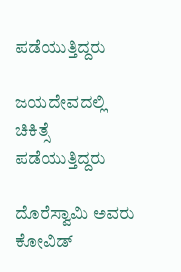ಪಡೆಯುತ್ತಿದ್ದರು

ಜಯದೇವದಲ್ಲಿ ಚಿಕಿತ್ಸೆ ಪಡೆಯುತ್ತಿದ್ದರು

ದೊರೆಸ್ವಾಮಿ ಅವರು ಕೋವಿಡ್‌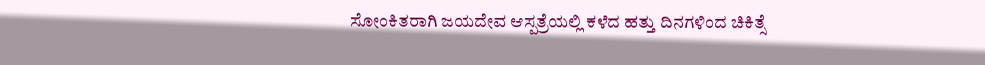ಸೋಂಕಿತರಾಗಿ ಜಯದೇವ ಆಸ್ಪತ್ರೆಯಲ್ಲಿ ಕಳೆದ ಹತ್ತು ದಿನಗಳಿಂದ ಚಿಕಿತ್ಸೆ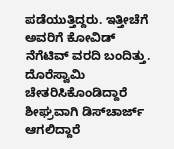ಪಡೆಯುತ್ತಿದ್ದರು. ಇತ್ತೀಚೆಗೆ ಅವರಿಗೆ ಕೋವಿಡ್ ನೆಗೆಟಿವ್ ವರದಿ ಬಂದಿತ್ತು. ದೊರೆಸ್ವಾಮಿ ಚೇತರಿಸಿಕೊಂಡಿದ್ದಾರೆ ಶೀಘ್ರವಾಗಿ ಡಿಸ್‌ಚಾರ್ಜ್ ಆಗಲಿದ್ದಾರೆ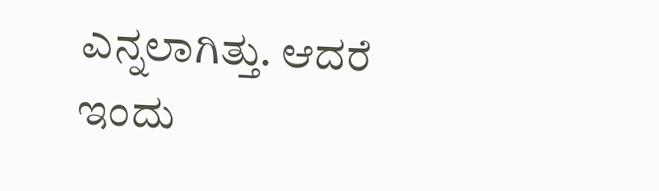ಎನ್ನಲಾಗಿತ್ತು. ಆದರೆ ಇಂದು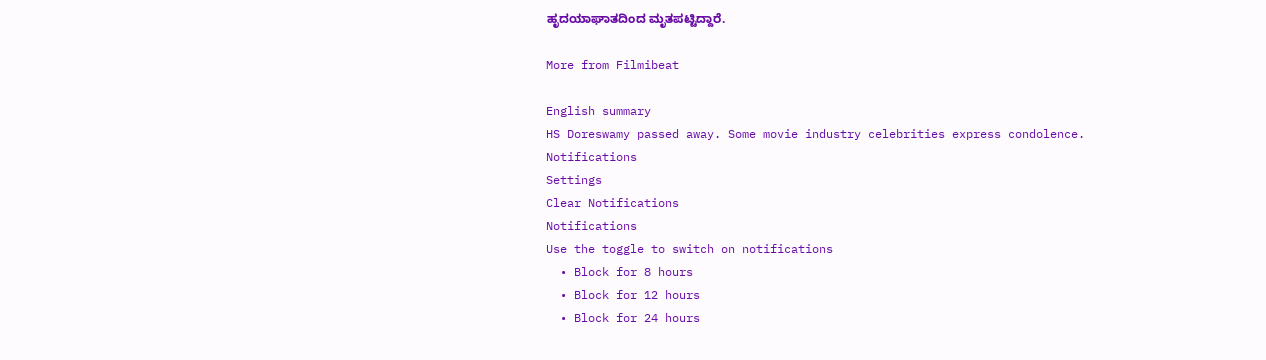ಹೃದಯಾಘಾತದಿಂದ ಮೃತಪಟ್ಟಿದ್ದಾರೆ.

More from Filmibeat

English summary
HS Doreswamy passed away. Some movie industry celebrities express condolence.
Notifications
Settings
Clear Notifications
Notifications
Use the toggle to switch on notifications
  • Block for 8 hours
  • Block for 12 hours
  • Block for 24 hours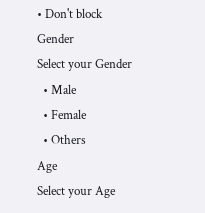• Don't block
Gender
Select your Gender
  • Male
  • Female
  • Others
Age
Select your Age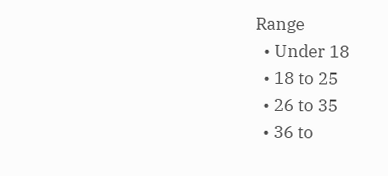Range
  • Under 18
  • 18 to 25
  • 26 to 35
  • 36 to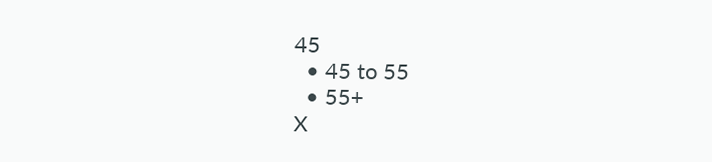45
  • 45 to 55
  • 55+
X